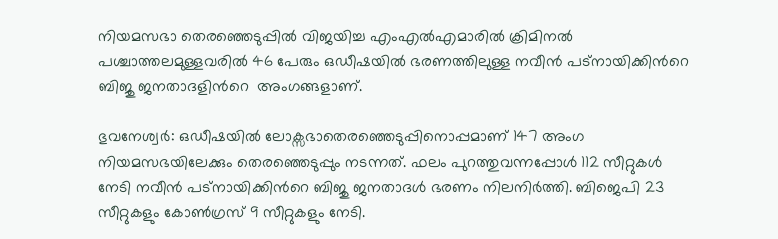നിയമസഭാ തെരഞ്ഞെടുപ്പില്‍ വിജയിച്ച എംഎല്‍എമാരില്‍ ക്രിമിനല്‍ പശ്ചാത്തലമുള്ളവരില്‍ 46 പേരും ഒഡീഷയില്‍ ഭരണത്തിലുള്ള നവീന്‍ പട്നായിക്കിന്‍റെ ബിജു ജനതാദളിന്‍റെ  അംഗങ്ങളാണ്.

ഭുവനേശ്വര്‍: ഒഡീഷയില്‍ ലോക്സഭാതെരഞ്ഞെടുപ്പിനൊപ്പമാണ് 147 അംഗ നിയമസഭയിലേക്കും തെരഞ്ഞെടുപ്പും നടന്നത്. ഫലം പുറത്തുവന്നപ്പോള്‍ 112 സീറ്റുകള്‍ നേടി നവീന്‍ പട്നായിക്കിന്‍റെ ബിജു ജനതാദള്‍ ഭരണം നിലനിര്‍ത്തി. ബിജെപി 23 സീറ്റുകളും കോണ്‍ഗ്രസ് 9 സീറ്റുകളും നേടി.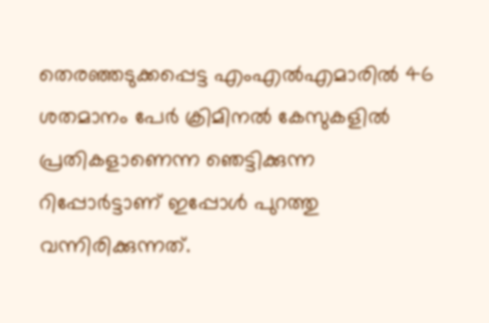തെരഞ്ഞടുക്കപ്പെട്ട എംഎല്‍എമാരില്‍ 46 ശതമാനം പേര്‍ ക്രിമിനല്‍ കേസുകളില്‍ പ്രതികളാണെന്ന ഞെട്ടിക്കുന്ന റിപ്പോര്‍ട്ടാണ് ഇപ്പോള്‍ പുറത്തു വന്നിരിക്കുന്നത്.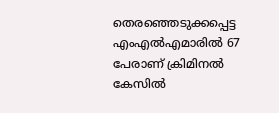തെരഞ്ഞെടുക്കപ്പെട്ട എംഎല്‍എമാരില്‍ 67 പേരാണ് ക്രിമിനല്‍ കേസില്‍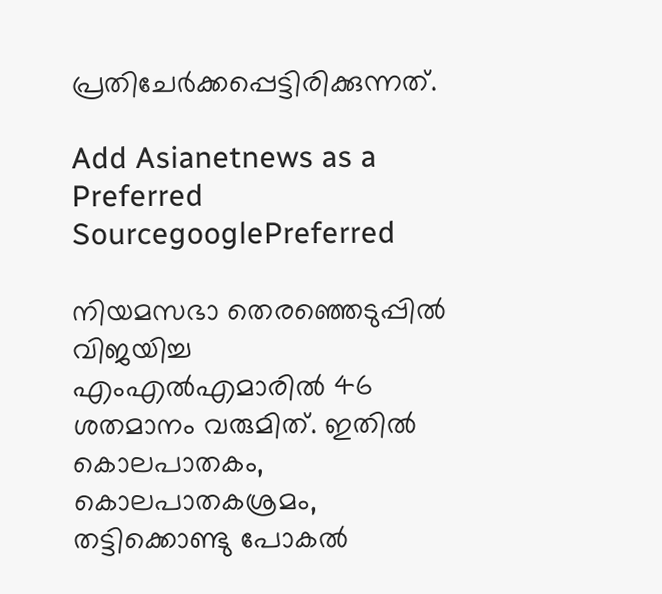പ്രതിചേര്‍ക്കപ്പെട്ടിരിക്കുന്നത്.

Add Asianetnews as a Preferred SourcegooglePreferred

നിയമസഭാ തെരഞ്ഞെടുപ്പില്‍ വിജയിച്ച എംഎല്‍എമാരില്‍ 46 ശതമാനം വരുമിത്. ഇതില്‍ കൊലപാതകം, കൊലപാതകശ്രമം, തട്ടിക്കൊണ്ടു പോകല്‍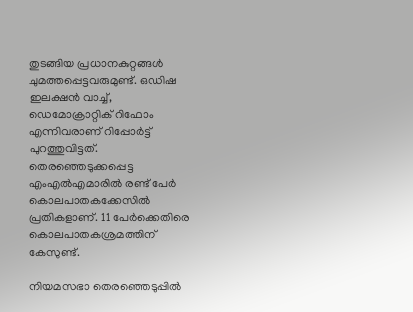തുടങ്ങിയ പ്രധാനകുറ്റങ്ങള്‍ ചുമത്തപ്പെട്ടവരുമുണ്ട്. ഒഡിഷ ഇലക്ഷന്‍ വാച്ച്, ഡെമോക്രാറ്റിക് റിഫോം എന്നിവരാണ് റിപ്പോര്‍ട്ട് പുറത്തുവിട്ടത്. തെരഞ്ഞെടുക്കപ്പെട്ട എംഎല്‍എമാരില്‍ രണ്ട് പേര്‍ കൊലപാതകക്കേസില്‍ പ്രതികളാണ്. 11 പേര്‍ക്കെതിരെ കൊലപാതകശ്രമത്തിന് കേസുണ്ട്.

നിയമസഭാ തെരഞ്ഞെടുപ്പില്‍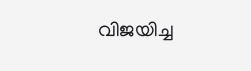വിജയിച്ച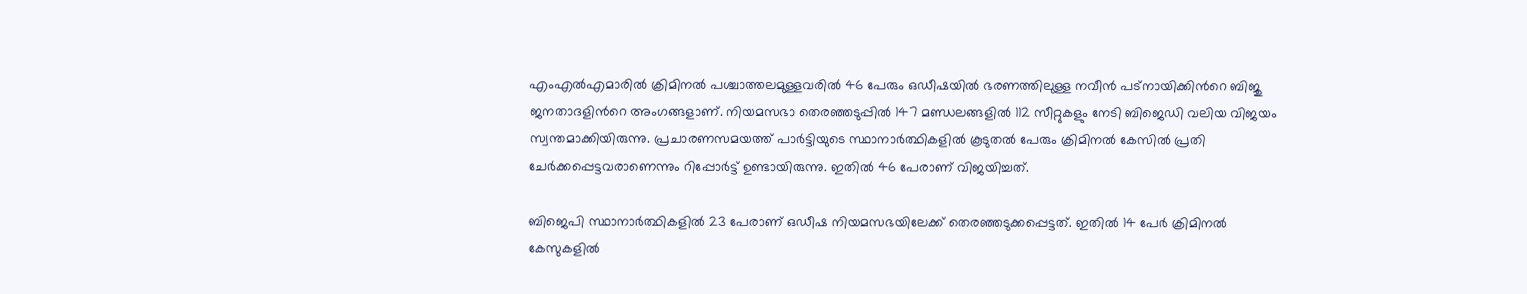എംഎല്‍എമാരില്‍ ക്രിമിനല്‍ പശ്ചാത്തലമുള്ളവരില്‍ 46 പേരും ഒഡീഷയില്‍ ഭരണത്തിലുള്ള നവീന്‍ പട്നായിക്കിന്‍റെ ബിജു ജനതാദളിന്‍റെ അംഗങ്ങളാണ്. നിയമസഭാ തെരഞ്ഞടുപ്പില്‍ 147 മണ്ഡലങ്ങളില്‍ 112 സീറ്റുകളും നേടി ബിജെഡി വലിയ വിജയം സ്വന്തമാക്കിയിരുന്നു. പ്രചാരണസമയത്ത് പാര്‍ട്ടിയുടെ സ്ഥാനാര്‍ത്ഥികളില്‍ കൂടുതല്‍ പേരും ക്രിമിനല്‍ കേസില്‍ പ്രതി ചേര്‍ക്കപ്പെട്ടവരാണെന്നും റിപ്പോര്‍ട്ട് ഉണ്ടായിരുന്നു. ഇതില്‍ 46 പേരാണ് വിജയിച്ചത്.

ബിജെപി സ്ഥാനാര്‍ത്ഥികളില്‍ 23 പേരാണ് ഒഡീഷ നിയമസഭയിലേക്ക് തെരഞ്ഞടുക്കപ്പെട്ടത്. ഇതില്‍ 14 പേര്‍ ക്രിമിനല്‍ കേസുകളില്‍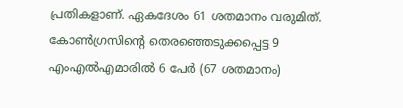പ്രതികളാണ്. ഏകദേശം 61 ശതമാനം വരുമിത്.
കോണ്‍ഗ്രസിന്‍റെ തെരഞ്ഞെടുക്കപ്പെട്ട 9 എംഎല്‍എമാരില്‍ 6 പേര്‍ (67 ശതമാനം)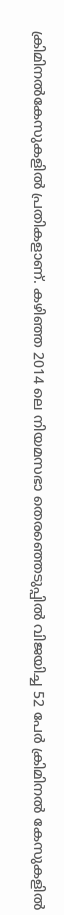ക്രിമിനല്‍കേസുകളില്‍ പ്രതികളാണ്. കഴിഞ്ഞ 2014 ലെ നിയമസഭാ തെരഞ്ഞെടുപ്പില്‍ വിജയിച്ച 52 പേര്‍ ക്രിമിനല്‍ കേസുകളില്‍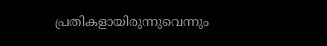പ്രതികളായിരുന്നുവെന്നും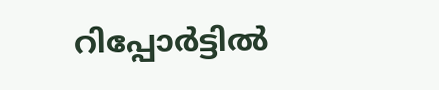റിപ്പോര്‍ട്ടില്‍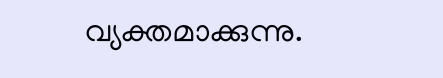വ്യക്തമാക്കുന്നു.